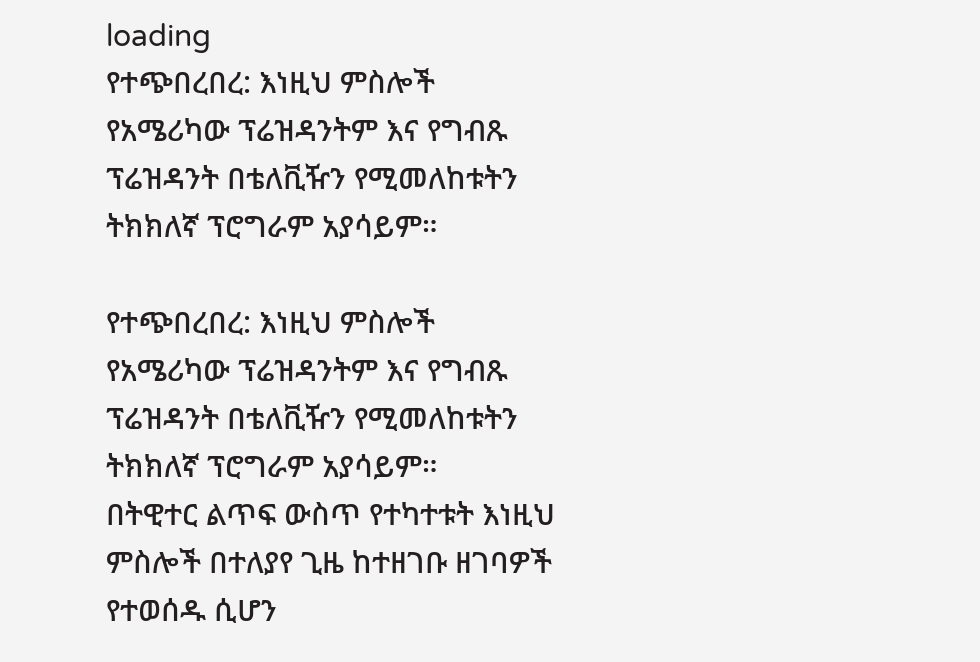loading
የተጭበረበረ: እነዚህ ምስሎች የአሜሪካው ፕሬዝዳንትም እና የግብጹ ፕሬዝዳንት በቴለቪዥን የሚመለከቱትን ትክክለኛ ፕሮግራም አያሳይም።

የተጭበረበረ: እነዚህ ምስሎች የአሜሪካው ፕሬዝዳንትም እና የግብጹ ፕሬዝዳንት በቴለቪዥን የሚመለከቱትን ትክክለኛ ፕሮግራም አያሳይም።
በትዊተር ልጥፍ ውስጥ የተካተቱት እነዚህ ምስሎች በተለያየ ጊዜ ከተዘገቡ ዘገባዎች የተወሰዱ ሲሆን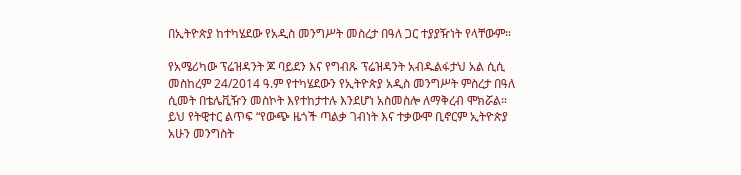በኢትዮጵያ ከተካሄደው የአዲስ መንግሥት መስረታ በዓለ ጋር ተያያዥነት የላቸውም።

የአሜሪካው ፕሬዝዳንት ጆ ባይደን እና የግብጹ ፕሬዝዳንት አብዱልፋታህ አል ሲሲ መስከረም 24/2014 ዓ.ም የተካሄደውን የኢትዮጵያ አዲስ መንግሥት ምስረታ በዓለ ሲመት በቴሌቪዥን መስኮት እየተከታተሉ እንደሆነ አስመስሎ ለማቅረብ ሞክሯል።
ይህ የትዊተር ልጥፍ “የውጭ ዜጎች ጣልቃ ገብነት እና ተቃውሞ ቢኖርም ኢትዮጵያ አሁን መንግስት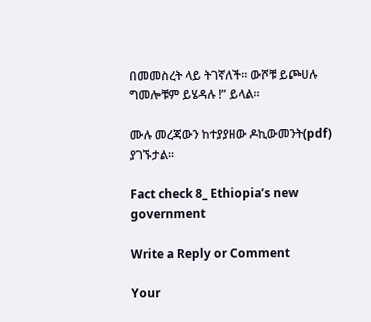በመመስረት ላይ ትገኛለች። ውሾቹ ይጮሀሉ ግመሎቹም ይሄዳሉ !” ይላል።

ሙሉ መረጃውን ከተያያዘው ዶኪውመንት(pdf) ያገኙታል፡፡

Fact check 8_ Ethiopia’s new government

Write a Reply or Comment

Your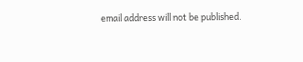email address will not be published.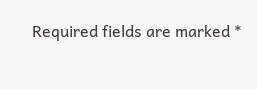Required fields are marked *